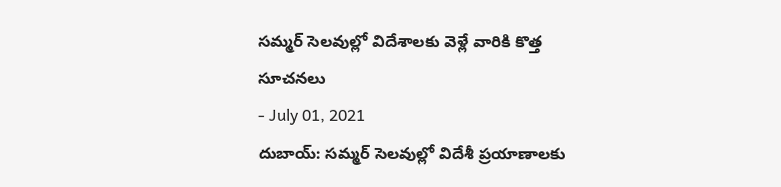సమ్మర్ సెలవుల్లో విదేశాలకు వెళ్లే వారికి కొత్త సూచనలు
- July 01, 2021
దుబాయ్: సమ్మర్ సెలవుల్లో విదేశీ ప్రయాణాలకు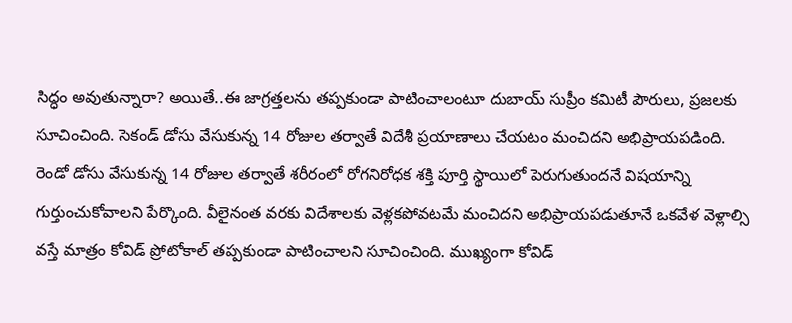సిద్ధం అవుతున్నారా? అయితే..ఈ జాగ్రత్తలను తప్పకుండా పాటించాలంటూ దుబాయ్ సుప్రీం కమిటీ పౌరులు, ప్రజలకు సూచించింది. సెకండ్ డోసు వేసుకున్న 14 రోజుల తర్వాతే విదేశీ ప్రయాణాలు చేయటం మంచిదని అభిప్రాయపడింది. రెండో డోసు వేసుకున్న 14 రోజుల తర్వాతే శరీరంలో రోగనిరోధక శక్తి పూర్తి స్థాయిలో పెరుగుతుందనే విషయాన్ని గుర్తుంచుకోవాలని పేర్కొంది. వీలైనంత వరకు విదేశాలకు వెళ్లకపోవటమే మంచిదని అభిప్రాయపడుతూనే ఒకవేళ వెళ్లాల్సి వస్తే మాత్రం కోవిడ్ ప్రోటోకాల్ తప్పకుండా పాటించాలని సూచించింది. ముఖ్యంగా కోవిడ్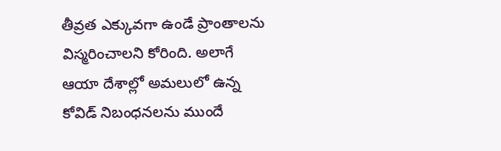తీవ్రత ఎక్కువగా ఉండే ప్రాంతాలను విస్మరించాలని కోరింది. అలాగే ఆయా దేశాల్లో అమలులో ఉన్న కోవిడ్ నిబంధనలను ముందే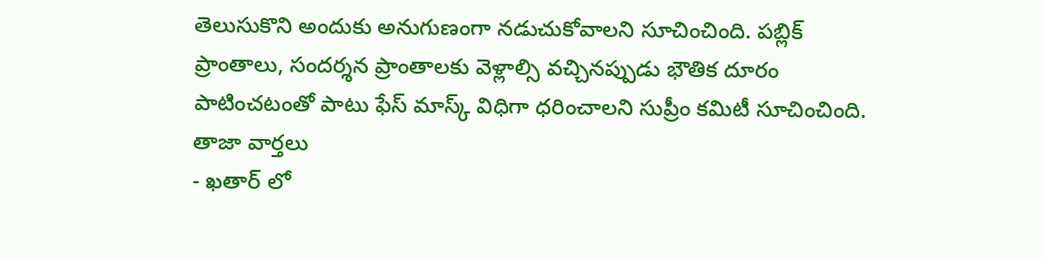తెలుసుకొని అందుకు అనుగుణంగా నడుచుకోవాలని సూచించింది. పబ్లిక్ ప్రాంతాలు, సందర్శన ప్రాంతాలకు వెళ్లాల్సి వచ్చినప్పుడు భౌతిక దూరం పాటించటంతో పాటు ఫేస్ మాస్క్ విధిగా ధరించాలని సుప్రీం కమిటీ సూచించింది.
తాజా వార్తలు
- ఖతార్ లో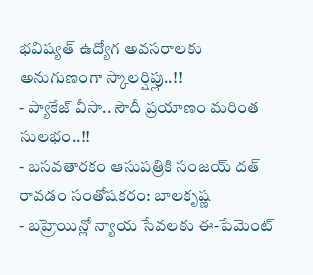భవిష్యత్ ఉద్యోగ అవసరాలకు అనుగుణంగా స్కాలర్షిప్లు..!!
- ప్యాకేజ్ వీసా.. సౌదీ ప్రయాణం మరింత సులభం..!!
- బసవతారకం ఆసుపత్రికి సంజయ్ దత్ రావడం సంతోషకరం: బాలకృష్ణ
- బహ్రెయిన్లో న్యాయ సేవలకు ఈ-పేమెంట్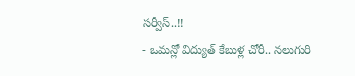సర్వీస్..!!
- ఒమన్లో విద్యుత్ కేబుళ్ల చోరీ.. నలుగురి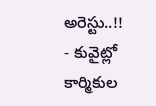అరెస్టు..!!
- కువైట్లో కార్మికుల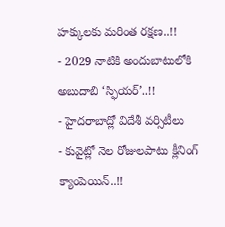హక్కులకు మరింత రక్షణ..!!
- 2029 నాటికి అందుబాటులోకి అబుదాబి ‘స్ఫియర్’..!!
- హైదరాబాద్లో విదేశీ వర్సిటీలు
- కువైట్లో నెల రోజులపాటు క్లీనింగ్ క్యాంపెయిన్..!!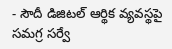- సౌదీ డిజిటల్ ఆర్థిక వ్యవస్థపై సమగ్ర సర్వే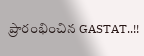ప్రారంభించిన GASTAT..!!